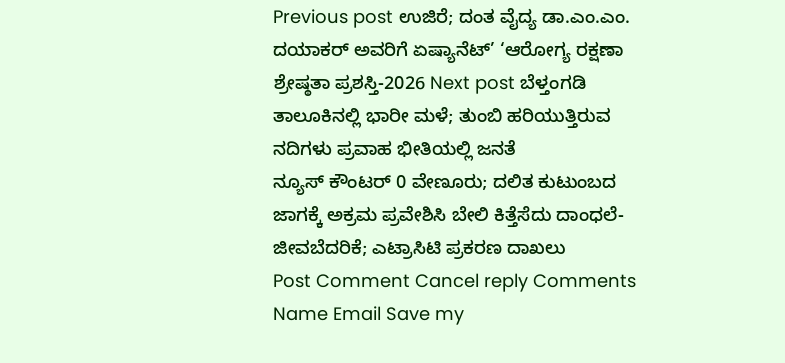Previous post ಉಜಿರೆ; ದಂತ ವೈದ್ಯ ಡಾ.ಎಂ.ಎಂ. ದಯಾಕರ್ ಅವರಿಗೆ ಏಷ್ಯಾನೆಟ್’ ‘ಆರೋಗ್ಯ ರಕ್ಷಣಾ ಶ್ರೇಷ್ಠತಾ ಪ್ರಶಸ್ತಿ-2026 Next post ಬೆಳ್ತಂಗಡಿ ತಾಲೂಕಿನಲ್ಲಿ ಭಾರೀ ಮಳೆ; ತುಂಬಿ ಹರಿಯುತ್ತಿರುವ ನದಿಗಳು ಪ್ರವಾಹ ಭೀತಿಯಲ್ಲಿ ಜನತೆ
ನ್ಯೂಸ್ ಕೌಂಟರ್ 0 ವೇಣೂರು; ದಲಿತ ಕುಟುಂಬದ ಜಾಗಕ್ಕೆ ಅಕ್ರಮ ಪ್ರವೇಶಿಸಿ ಬೇಲಿ ಕಿತ್ತೆಸೆದು ದಾಂಧಲೆ- ಜೀವಬೆದರಿಕೆ; ಎಟ್ರಾಸಿಟಿ ಪ್ರಕರಣ ದಾಖಲು
Post Comment Cancel reply Comments Name Email Save my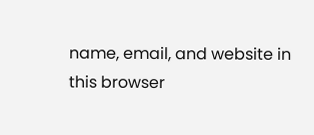name, email, and website in this browser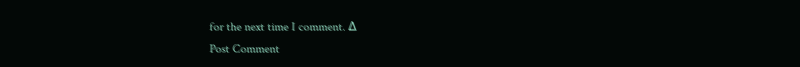for the next time I comment. Δ
Post Comment